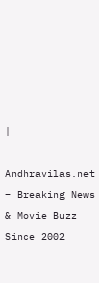|

Andhravilas.net – Breaking News & Movie Buzz Since 2002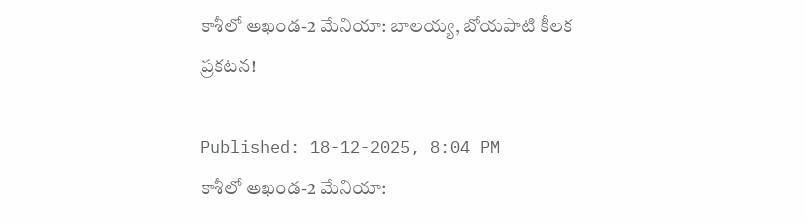కాశీలో అఖండ-2 మేనియా: బాలయ్య, బోయపాటి కీలక ప్రకటన!

Published: 18-12-2025, 8:04 PM
కాశీలో అఖండ-2 మేనియా: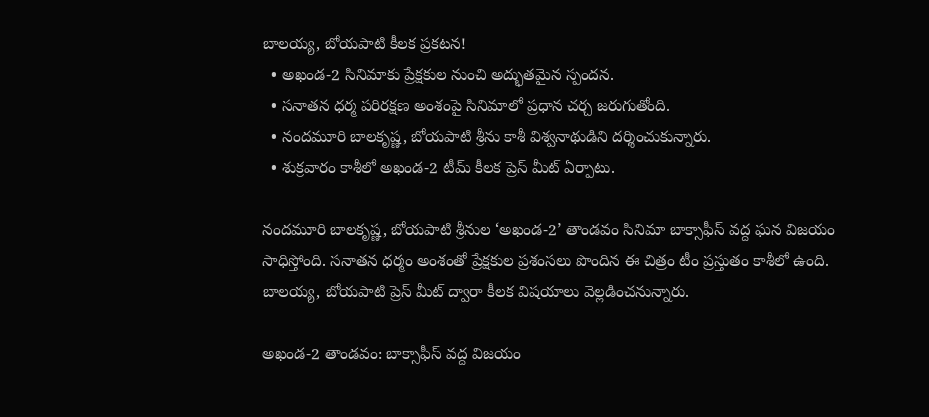బాలయ్య, బోయపాటి కీలక ప్రకటన!
  • అఖండ-2 సినిమాకు ప్రేక్షకుల నుంచి అద్భుతమైన స్పందన.
  • సనాతన ధర్మ పరిరక్షణ అంశంపై సినిమాలో ప్రధాన చర్చ జరుగుతోంది.
  • నందమూరి బాలకృష్ణ, బోయపాటి శ్రీను కాశీ విశ్వనాథుడిని దర్శించుకున్నారు.
  • శుక్రవారం కాశీలో అఖండ-2 టీమ్ కీలక ప్రెస్ మీట్ ఏర్పాటు.

నందమూరి బాలకృష్ణ, బోయపాటి శ్రీనుల ‘అఖండ-2’ తాండవం సినిమా బాక్సాఫీస్ వద్ద ఘన విజయం సాధిస్తోంది. సనాతన ధర్మం అంశంతో ప్రేక్షకుల ప్రశంసలు పొందిన ఈ చిత్రం టీం ప్రస్తుతం కాశీలో ఉంది. బాలయ్య, బోయపాటి ప్రెస్ మీట్ ద్వారా కీలక విషయాలు వెల్లడించనున్నారు.

అఖండ-2 తాండవం: బాక్సాఫీస్ వద్ద విజయం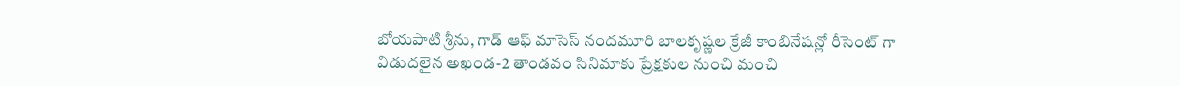బోయపాటి శ్రీను, గాడ్ ఆఫ్ మాసెస్ నందమూరి బాలకృష్ణల క్రేజీ కాంబినేషన్లో రీసెంట్ గా విడుదలైన అఖండ-2 తాండవం సినిమాకు ప్రేక్షకుల నుంచి మంచి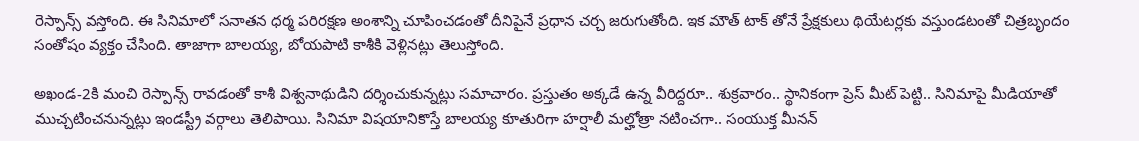రెస్పాన్స్ వస్తోంది. ఈ సినిమాలో సనాతన ధర్మ పరిరక్షణ అంశాన్ని చూపించడంతో దీనిపైనే ప్రధాన చర్చ జరుగుతోంది. ఇక మౌత్ టాక్ తోనే ప్రేక్షకులు థియేటర్లకు వస్తుండటంతో చిత్రబృందం సంతోషం వ్యక్తం చేసింది. తాజాగా బాలయ్య, బోయపాటి కాశీకి వెళ్లినట్లు తెలుస్తోంది.

అఖండ-2కి మంచి రెస్పాన్స్ రావడంతో కాశీ విశ్వనాథుడిని దర్శించుకున్నట్లు సమాచారం. ప్రస్తుతం అక్కడే ఉన్న వీరిద్దరూ.. శుక్రవారం.. స్థానికంగా ప్రెస్ మీట్ పెట్టి.. సినిమాపై మీడియాతో ముచ్చటించనున్నట్లు ఇండస్ట్రీ వర్గాలు తెలిపాయి. సినిమా విషయానికొస్తే బాలయ్య కూతురిగా హర్షాలీ మల్హోత్రా నటించగా.. సంయుక్త మీనన్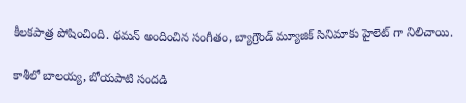కీలకపాత్ర పోషించింది. థమన్ అందించిన సంగీతం, బ్యాగ్రౌండ్ మ్యూజిక్ సినిమాకు హైలెట్ గా నిలిచాయి.

కాశీలో బాలయ్య, బోయపాటి సందడి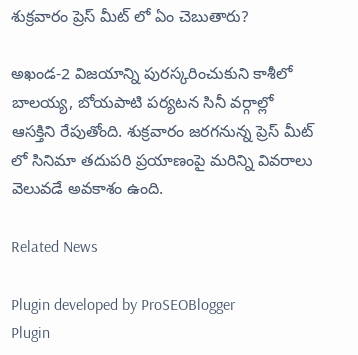శుక్రవారం ప్రెస్ మీట్ లో ఏం చెబుతారు?

అఖండ-2 విజయాన్ని పురస్కరించుకుని కాశీలో బాలయ్య, బోయపాటి పర్యటన సినీ వర్గాల్లో ఆసక్తిని రేపుతోంది. శుక్రవారం జరగనున్న ప్రెస్ మీట్ లో సినిమా తదుపరి ప్రయాణంపై మరిన్ని వివరాలు వెలువడే అవకాశం ఉంది.

Related News

Plugin developed by ProSEOBlogger
Plugin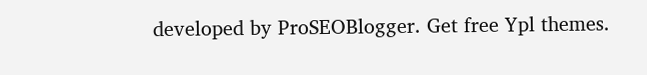developed by ProSEOBlogger. Get free Ypl themes.